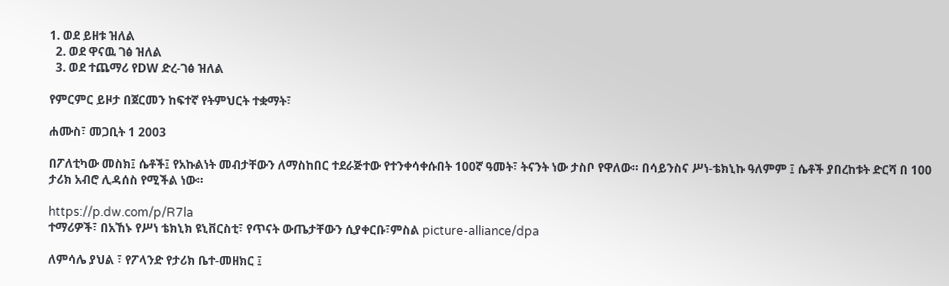1. ወደ ይዘቱ ዝለል
  2. ወደ ዋናዉ ገፅ ዝለል
  3. ወደ ተጨማሪ የDW ድረ-ገፅ ዝለል

የምርምር ይዞታ በጀርመን ከፍተኛ የትምህርት ተቋማት፣

ሐሙስ፣ መጋቢት 1 2003

በፖለቲካው መስክ፤ ሴቶች፤ የአኩልነት መብታቸውን ለማስከበር ተደራጅተው የተንቀሳቀሱበት 100ኛ ዓመት፣ ትናንት ነው ታስቦ የዋለው። በሳይንስና ሥነ-ቴክኒኩ ዓለምም ፤ ሴቶች ያበረከቱት ድርሻ በ 100 ታሪክ አብሮ ሊዳሰስ የሚችል ነው።

https://p.dw.com/p/R7la
ተማሪዎች፣ በአኸኑ የሥነ ቴክኒክ ዩኒቨርስቲ፣ የጥናት ውጤታቸውን ሲያቀርቡ፣ምስል picture-alliance/dpa

ለምሳሌ ያህል ፣ የፖላንድ የታሪክ ቤተ-መዘክር ፤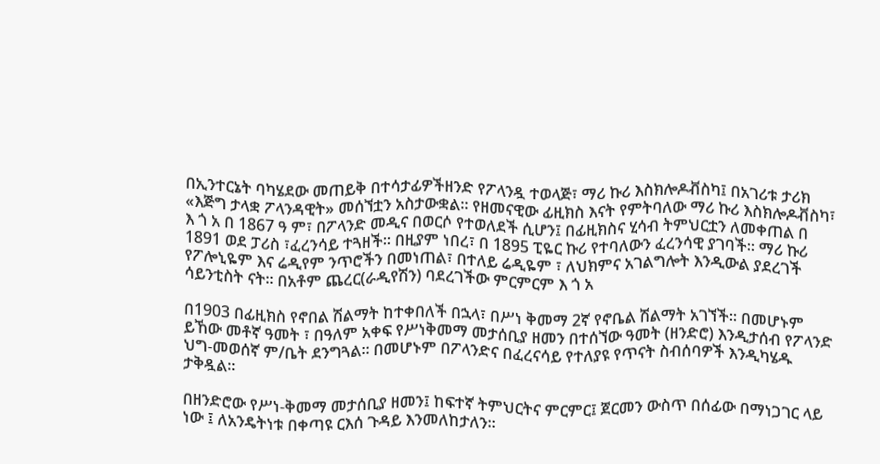በኢንተርኔት ባካሄደው መጠይቅ በተሳታፊዎችዘንድ የፖላንዷ ተወላጅ፣ ማሪ ኩሪ እስክሎዶቭስካ፤ በአገሪቱ ታሪክ «እጅግ ታላቋ ፖላንዳዊት» መሰኘቷን አስታውቋል። የዘመናዊው ፊዚክስ እናት የምትባለው ማሪ ኩሪ እስክሎዶቭስካ፣ እ ጎ አ በ 1867 ዓ ም፣ በፖላንድ መዲና በወርሶ የተወለደች ሲሆን፤ በፊዚክስና ሂሳብ ትምህርቷን ለመቀጠል በ 1891 ወደ ፓሪስ ፣ፈረንሳይ ተጓዘች። በዚያም ነበረ፣ በ 1895 ፒዬር ኩሪ የተባለውን ፈረንሳዊ ያገባች። ማሪ ኩሪ የፖሎኒዬም እና ሬዲየም ንጥሮችን በመነጠል፣ በተለይ ሬዲዬም ፣ ለህክምና አገልግሎት እንዲውል ያደረገች ሳይንቲስት ናት። በአቶም ጨረር(ራዲየሽን) ባደረገችው ምርምርም እ ጎ አ

በ1903 በፊዚክስ የኖበል ሽልማት ከተቀበለች በኋላ፣ በሥነ ቅመማ 2ኛ የኖቤል ሽልማት አገኘች። በመሆኑም ይኸው መቶኛ ዓመት ፣ በዓለም አቀፍ የሥነቅመማ መታሰቢያ ዘመን በተሰኘው ዓመት (ዘንድሮ) እንዲታሰብ የፖላንድ ህግ-መወሰኛ ም/ቤት ደንግጓል። በመሆኑም በፖላንድና በፈረናሳይ የተለያዩ የጥናት ስብሰባዎች እንዲካሄዱ ታቅዷል።

በዘንድሮው የሥነ-ቅመማ መታሰቢያ ዘመን፤ ከፍተኛ ትምህርትና ምርምር፤ ጀርመን ውስጥ በሰፊው በማነጋገር ላይ ነው ፤ ለአንዴትነቱ በቀጣዩ ርእሰ ጉዳይ እንመለከታለን።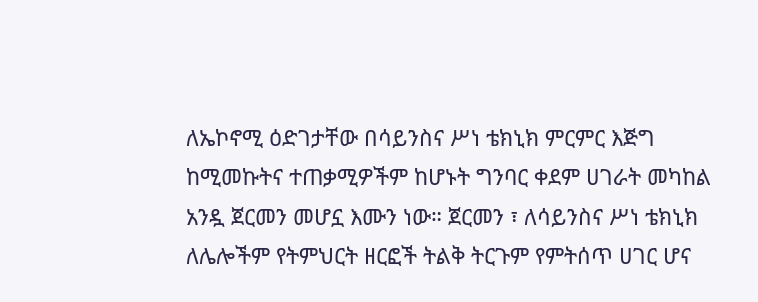ለኤኮኖሚ ዕድገታቸው በሳይንስና ሥነ ቴክኒክ ምርምር እጅግ ከሚመኩትና ተጠቃሚዎችም ከሆኑት ግንባር ቀደም ሀገራት መካከል አንዷ ጀርመን መሆኗ እሙን ነው። ጀርመን ፣ ለሳይንስና ሥነ ቴክኒክ ለሌሎችም የትምህርት ዘርፎች ትልቅ ትርጉም የምትሰጥ ሀገር ሆና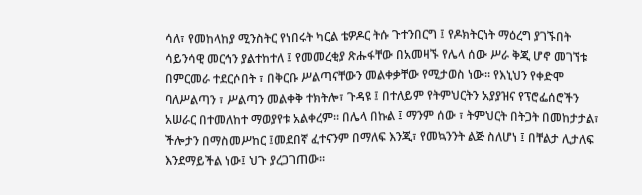ሳለ፣ የመከላከያ ሚንስትር የነበሩት ካርል ቴዎዶር ትሱ ጉተንበርግ ፤ የዶክትርነት ማዕረግ ያገኙበት ሳይንሳዊ መርኅን ያልተከተለ ፤ የመመረቂያ ጽሑፋቸው በአመዛኙ የሌላ ሰው ሥራ ቅጂ ሆኖ መገኘቱ በምርመራ ተደርሶበት ፣ በቅርቡ ሥልጣናቸውን መልቀቃቸው የሚታወስ ነው። የእኒህን የቀድሞ ባለሥልጣን ፣ ሥልጣን መልቀቅ ተክትሎ፣ ጉዳዩ ፤ በተለይም የትምህርትን አያያዝና የፕሮፌሰሮችን አሠራር በተመለከተ ማወያየቱ አልቀረም። በሌላ በኩል ፤ ማንም ሰው ፣ ትምህርት በትጋት በመከታታል፣ ችሎታን በማስመሥከር ፤መደበኛ ፈተናንም በማለፍ እንጂ፣ የመኳንንት ልጅ ስለሆነ ፤ በቸልታ ሊታለፍ እንደማይችል ነው፤ ህጉ ያረጋገጠው።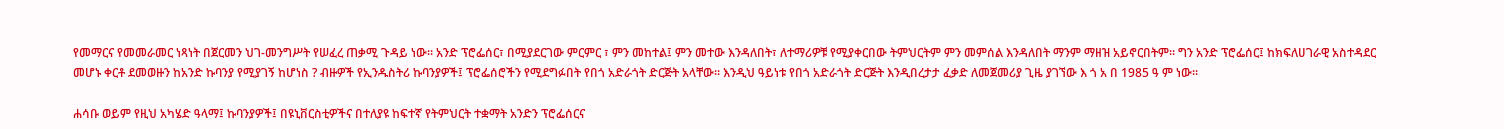የመማርና የመመራመር ነጻነት በጀርመን ህገ-መንግሥት የሠፈረ ጠቃሚ ጉዳይ ነው። አንድ ፕሮፌሰር፣ በሚያደርገው ምርምር ፣ ምን መከተል፤ ምን መተው እንዳለበት፣ ለተማሪዎቹ የሚያቀርበው ትምህርትም ምን መምሰል እንዳለበት ማንም ማዘዝ አይኖርበትም። ግን አንድ ፕሮፌሰር፤ ከክፍለሀገራዊ አስተዳደር መሆኑ ቀርቶ ደመወዙን ከአንድ ኩባንያ የሚያገኝ ከሆነስ ? ብዙዎች የኢንዱስትሪ ኩባንያዎች፤ ፕሮፌሰሮችን የሚደግፉበት የበጎ አድራጎት ድርጅት አላቸው። እንዲህ ዓይነቱ የበጎ አድራጎት ድርጅት እንዲበረታታ ፈቃድ ለመጀመሪያ ጊዜ ያገኘው እ ጎ አ በ 1985 ዓ ም ነው።

ሐሳቡ ወይም የዚህ አካሄድ ዓላማ፤ ኩባንያዎች፤ በዩኒቨርስቲዎችና በተለያዩ ከፍተኛ የትምህርት ተቋማት አንድን ፕሮፌሰርና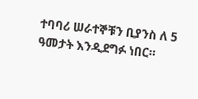ተባባሪ ሠራተኞቹን ቢያንስ ለ 5 ዓመታት እንዲደግፉ ነበር።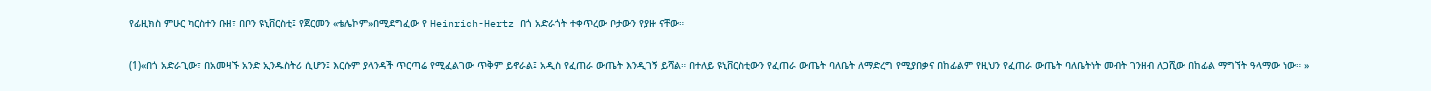የፊዚክስ ምሁር ካርስተን ቡዘ፣ በቦን ዩኒቨርስቲ፤ የጀርመን «ቴሌኮም»በሚደግፈው የ Heinrich-Hertz በጎ አድራጎት ተቀጥረው ቦታውን የያዙ ናቸው።

(1)«በጎ አድራጊው፣ በአመዛኙ አንድ ኢንዱስትሪ ሲሆን፤ እርሱም ያላንዳች ጥርጣሬ የሚፈልገው ጥቅም ይኖራል፤ አዲስ የፈጠራ ውጤት እንዲገኝ ይሻል። በተለይ ዩኒቨርስቲውን የፈጠራ ውጤት ባለቤት ለማድረግ የሚያበቃና በከፊልም የዚህን የፈጠራ ውጤት ባለቤትነት መብት ገንዘብ ለጋሺው በከፊል ማግኘት ዓላማው ነው። »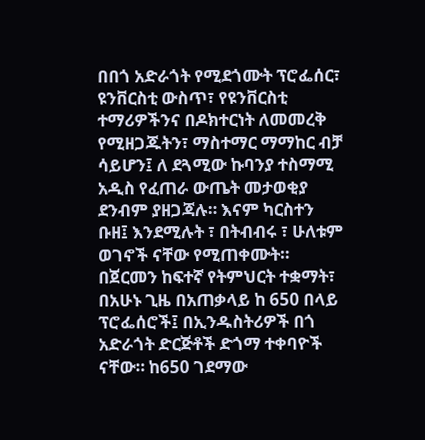በበጎ አድራጎት የሚደጎሙት ፕሮፌሰር፣ ዩንቨርስቲ ውስጥ፣ የዩንቨርስቲ ተማሪዎችንና በዶክተርነት ለመመረቅ የሚዘጋጁትን፣ ማስተማር ማማከር ብቻ ሳይሆን፤ ለ ደጓሚው ኩባንያ ተስማሚ አዲስ የፈጠራ ውጤት መታወቂያ ደንብም ያዘጋጃሉ። እናም ካርስተን ቡዘ፤ እንደሚሉት ፣ በትብብሩ ፣ ሁለቱም ወገኖች ናቸው የሚጠቀሙት። በጀርመን ከፍተኛ የትምህርት ተቋማት፣ በአሁኑ ጊዜ በአጠቃላይ ከ 650 በላይ ፕሮፌሰሮች፤ በኢንዱስትሪዎች በጎ አድራጎት ድርጅቶች ድጎማ ተቀባዮች ናቸው። ከ650 ገደማው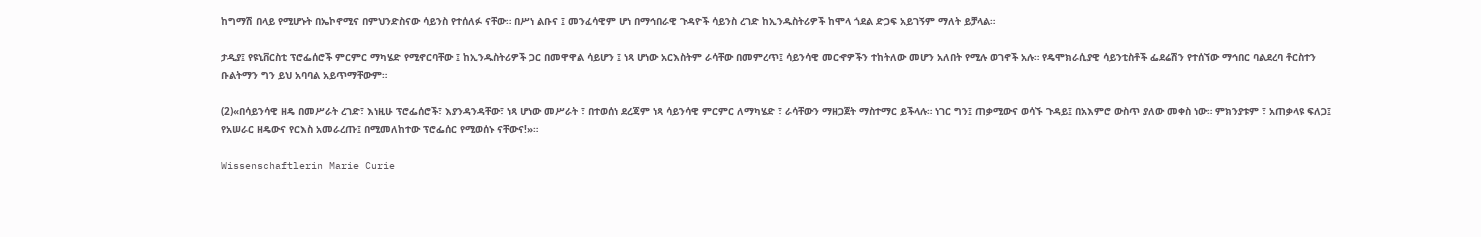ከግማሽ በላይ የሚሆኑት በኤኮኖሚና በምህንድስናው ሳይንስ የተሰለፉ ናቸው። በሥነ ልቡና ፤ መንፈሳዊም ሆነ በማኅበራዊ ጉዳዮች ሳይንስ ረገድ ከኢንዱስትሪዎች ከሞላ ጎደል ድጋፍ አይገኝም ማለት ይቻላል።

ታዲያ፤ የዩኒቨርስቲ ፕሮፌሰሮች ምርምር ማካሄድ የሚኖርባቸው ፤ ከኢንዱስትሪዎች ጋር በመዋዋል ሳይሆን ፤ ነጻ ሆነው አርእስትም ራሳቸው በመምረጥ፤ ሳይንሳዊ መርኆዎችን ተከትለው መሆን አለበት የሚሉ ወገኖች አሉ። የዴሞክራሲያዊ ሳይንቲስቶች ፌደሬሽን የተሰኘው ማኅበር ባልደረባ ቶርስተን ቡልትማን ግን ይህ አባባል አይጥማቸውም።

(2)«በሳይንሳዊ ዘዴ በመሥራት ረገድ፣ እነዚሁ ፕሮፌሰሮች፣ እያንዳንዳቸው፣ ነጻ ሆነው መሥራት ፣ በተወሰነ ደረጃም ነጻ ሳይንሳዊ ምርምር ለማካሄድ ፣ ራሳቸውን ማዘጋጀት ማስተማር ይችላሉ። ነገር ግን፤ ጠቃሚውና ወሳኙ ጉዳይ፤ በአእምሮ ውስጥ ያለው መቀስ ነው። ምክንያቱም ፣ አጠቃላዩ ፍለጋ፤ የአሠራር ዘዴውና የርእስ አመራረጡ፤ በሚመለከተው ፕሮፌሰር የሚወሰኑ ናቸውና!»።

Wissenschaftlerin Marie Curie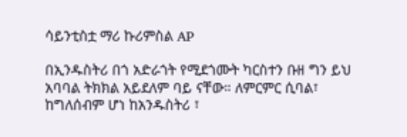ሳይንቲስቷ ማሪ ኩሪምስል AP

በኢንዱስትሪ በጎ አድራጎት የሚደጎሙት ካርስተን ቡዘ ግን ይህ አባባል ትክክል አይደለም ባይ ናቸው። ለምርምር ሲባል፣ ከግለሰብም ሆነ ከአንዱስትሪ ፣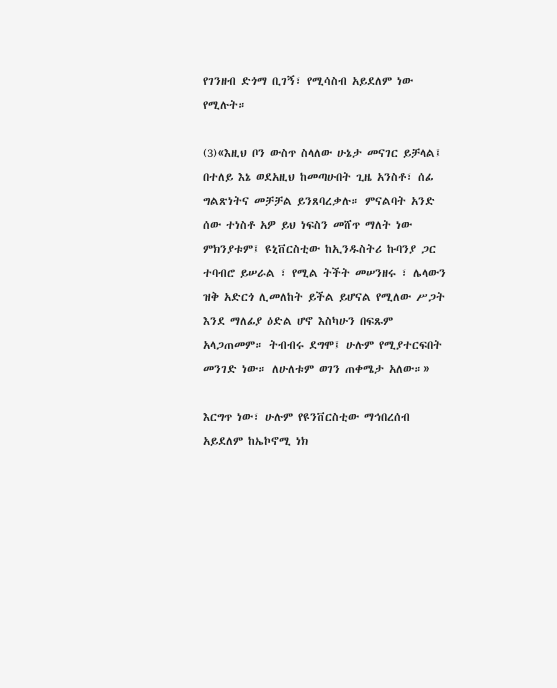የገንዘብ ድጎማ ቢገኝ፣ የሚሳስብ አይደለም ነው የሚሉት።

(3)«እዚህ ቦን ውስጥ ስላለው ሁኔታ መናገር ይቻላል፤ በተለይ እኔ ወደአዚህ ከመጣሁበት ጊዜ አንስቶ፣ ሰፊ ግልጽነትና መቻቻል ይንጸባረቃሉ። ምናልባት አንድ ሰው ተነስቶ አዎ ይህ ነፍስን መሸጥ ማለት ነው ምክንያቱም፤ ዩኒቨርስቲው ከኢንዱስትሪ ኩባንያ ጋር ተባብሮ ይሠራል ፣ የሚል ትችት መሠንዘሩ ፣ ሌላውን ዝቅ አድርጎ ሊመለከት ይችል ይሆናል የሚለው ሥጋት እንደ ማለፊያ ዕድል ሆኖ እስካሁን በፍጹም አላጋጠመም። ትብብሩ ደግሞ፤ ሁሉም የሚያተርፍበት መንገድ ነው። ለሁለቱም ወገን ጠቀሜታ አለው።»

እርግጥ ነው፣ ሁሉም የዩንቨርስቲው ማኅበረሰብ አይደለም ከኤኮኖሚ ነክ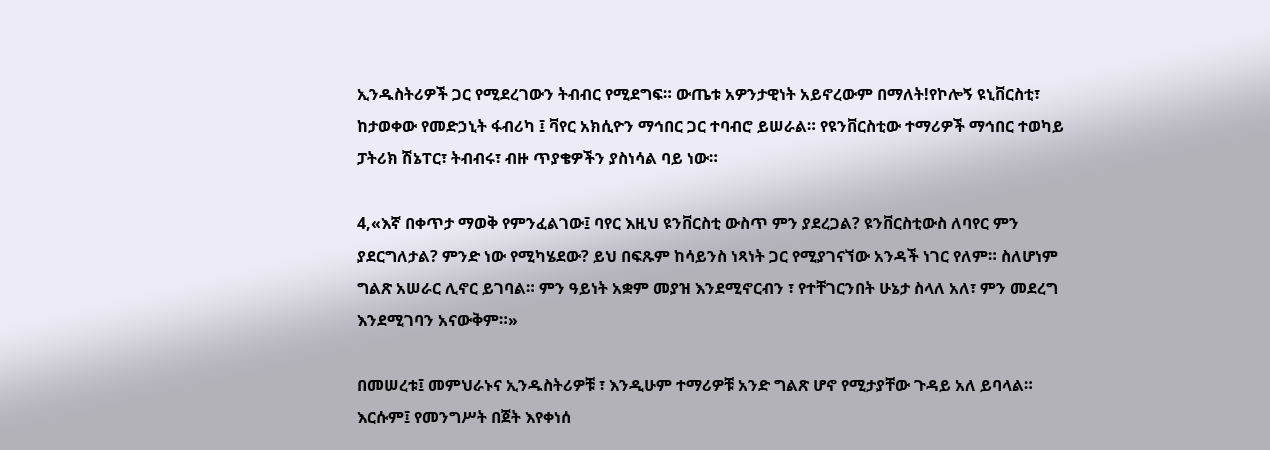ኢንዱስትሪዎች ጋር የሚደረገውን ትብብር የሚደግፍ። ውጤቱ አዎንታዊነት አይኖረውም በማለት!የኮሎኝ ዩኒቨርስቲ፣ ከታወቀው የመድኃኒት ፋብሪካ ፤ ቫየር አክሲዮን ማኅበር ጋር ተባብሮ ይሠራል። የዩንቨርስቲው ተማሪዎች ማኅበር ተወካይ ፓትሪክ ሽኔፐር፣ ትብብሩ፣ ብዙ ጥያቄዎችን ያስነሳል ባይ ነው።

4,«እኛ በቀጥታ ማወቅ የምንፈልገው፤ ባየር እዚህ ዩንቨርስቲ ውስጥ ምን ያደረጋል? ዩንቨርስቲውስ ለባየር ምን ያደርግለታል? ምንድ ነው የሚካሄደው? ይህ በፍጹም ከሳይንስ ነጻነት ጋር የሚያገናኘው አንዳች ነገር የለም። ስለሆነም ግልጽ አሠራር ሊኖር ይገባል። ምን ዓይነት አቋም መያዝ እንደሚኖርብን ፣ የተቸገርንበት ሁኔታ ስላለ አለ፣ ምን መደረግ እንደሚገባን አናውቅም።»

በመሠረቱ፤ መምህራኑና ኢንዱስትሪዎቹ ፣ እንዲሁም ተማሪዎቹ አንድ ግልጽ ሆኖ የሚታያቸው ጉዳይ አለ ይባላል። እርሱም፤ የመንግሥት በጀት እየቀነሰ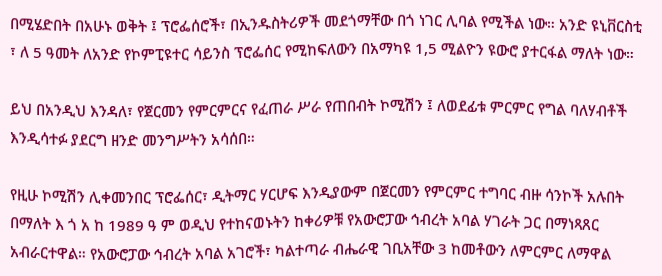በሚሄድበት በአሁኑ ወቅት ፤ ፕሮፌሰሮች፣ በኢንዱስትሪዎች መደጎማቸው በጎ ነገር ሊባል የሚችል ነው። አንድ ዩኒቨርስቲ ፣ ለ 5 ዓመት ለአንድ የኮምፒዩተር ሳይንስ ፕሮፌሰር የሚከፍለውን በአማካዩ 1,5 ሚልዮን ዩውሮ ያተርፋል ማለት ነው።

ይህ በአንዲህ እንዳለ፣ የጀርመን የምርምርና የፈጠራ ሥራ የጠበብት ኮሚሽን ፤ ለወደፊቱ ምርምር የግል ባለሃብቶች እንዲሳተፉ ያደርግ ዘንድ መንግሥትን አሳሰበ።

የዚሁ ኮሚሽን ሊቀመንበር ፕሮፌሰር፣ ዲትማር ሃርሆፍ እንዲያውም በጀርመን የምርምር ተግባር ብዙ ሳንኮች አሉበት በማለት እ ጎ አ ከ 1989 ዓ ም ወዲህ የተከናወኑትን ከቀሪዎቹ የአውሮፓው ኅብረት አባል ሃገራት ጋር በማነጻጸር አብራርተዋል። የአውሮፓው ኅብረት አባል አገሮች፣ ካልተጣራ ብሔራዊ ገቢአቸው 3 ከመቶውን ለምርምር ለማዋል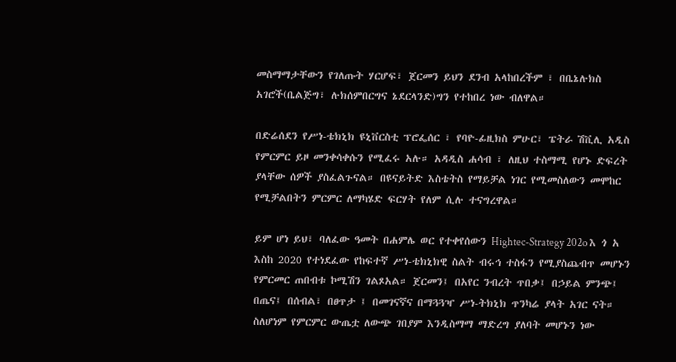መስማማታቸውን የገለጡት ሃርሆፍ፣ ጀርመን ይህን ደንብ አላከበረችም ፣ በቤኔሉክስ አገሮች(ቤልጅግ፣ ሉክሰምበርግና ኔደርላንድ)ግን የተከበረ ነው ብለዋል።

በድሬሰደን የሥነ-ቴክኒክ ዩኒቨርስቲ ፕሮፌሰር ፣ የባዮ-ፊዚክስ ምሁር፣ ፔትራ ሽቪሊ አዲስ የምርምር ይዞ መንቀሳቀሱን የሚፈሩ አሉ። አዳዲስ ሐሳብ ፣ ለዚህ ተስማሚ የሆኑ ድፍረት ያላቸው ሰዎች ያስፈልጉናል። በዩናይትድ እስቴትስ የማይቻል ነገር የሚመስለውን መሞከር የሚቻልበትን ምርምር ለማካሄድ ፍርሃት የለም ሲሉ ተናግረዋል።

ይም ሆነ ይህ፣ ባለፈው ዓመት በሐምሌ ወር የተቀየሰውን Hightec-Strategy 202o እ ጎ አ እስከ 2020 የተነደፈው የከፍተኛ ሥነ-ቴክኒክዊ ስልት ብሩኅ ተስፋን የሚያስጨብጥ መሆኑን የምርመር ጠበብቱ ኮሚሽን ገልጾአል። ጀርመን፤ በአየር ንብረት ጥበቃ፤ በኃይል ምንጭ፤ በጤና፤ በሰብል፣ በፀጥታ ፤ በመገናኛና በማጓጓዣ ሥነ-ትክኒክ ጥንካሬ ያላት አገር ናት። ስለሆነም የምርምር ውጤቷ ለውጭ ገበያም እንዲስማማ ማድረግ ያለባት መሆኑን ነው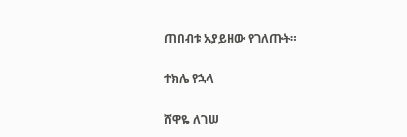ጠበብቱ አያይዘው የገለጡት።

ተክሌ የኋላ

ሸዋዬ ለገሠ